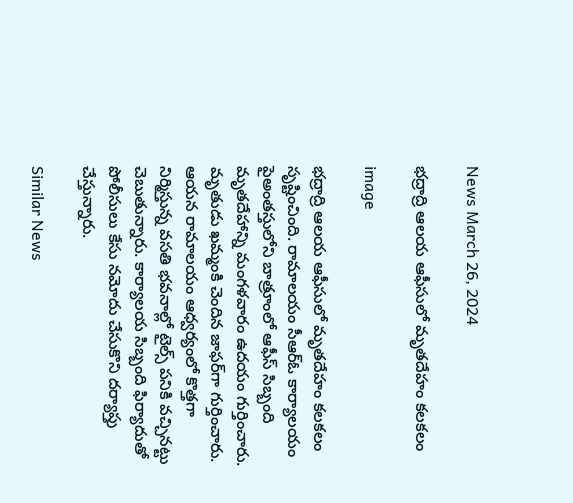News March 26, 2024

భద్రాద్రి ఆలయ ఆఫీసులో మృతదేహం కలకలం

image

భద్రాద్రి ఆలయ ఆఫీసులో మృతదేహం కలకలం సృష్టించింది. రామాలయం సీఆర్‌ఓ కార్యాలయం పైఅంతస్తులోని బాత్రూంలో ఆఫీస్ సిబ్బంది మృతదేహాన్ని మంగళవారం ఉదయం గుర్తించారు. మృతుడు ఖమ్మంకి చెందిన జాఫర్‌‌గా గుర్తించారు. ఆయన రామాలయం ఆధ్వర్యంలో కొత్తగా నిర్మిస్తున్న వసతి భవనాల్లో టైల్స్‌ పనికి వచ్చినట్టు చెబుతున్నారు. కార్యాలయ సిబ్బంది ఫిర్యాదుతో పోలీసులు కేసు నమోదు చేసుకొని దర్యాప్తు చేస్తున్నారు.

Similar News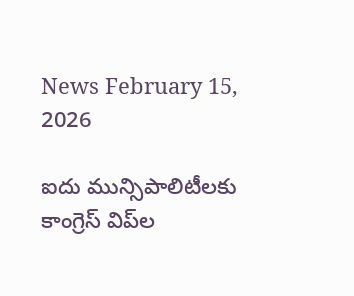News February 15, 2026

ఐదు మున్సిపాలిటీలకు కాంగ్రెస్ విప్‌ల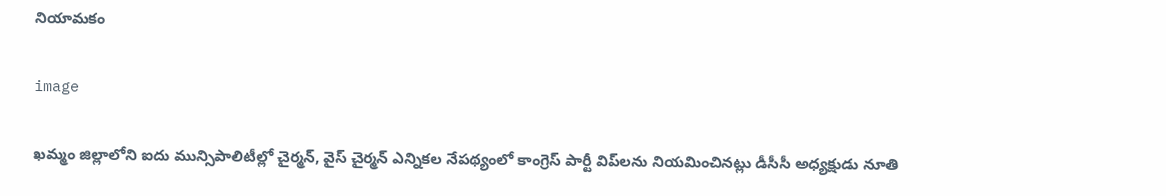నియామకం

image

ఖమ్మం జిల్లాలోని ఐదు మున్సిపాలిటీల్లో చైర్మన్, వైస్ చైర్మన్ ఎన్నికల నేపథ్యంలో కాంగ్రెస్ పార్టీ విప్‌లను నియమించినట్లు డీసీసీ అధ్యక్షుడు నూతి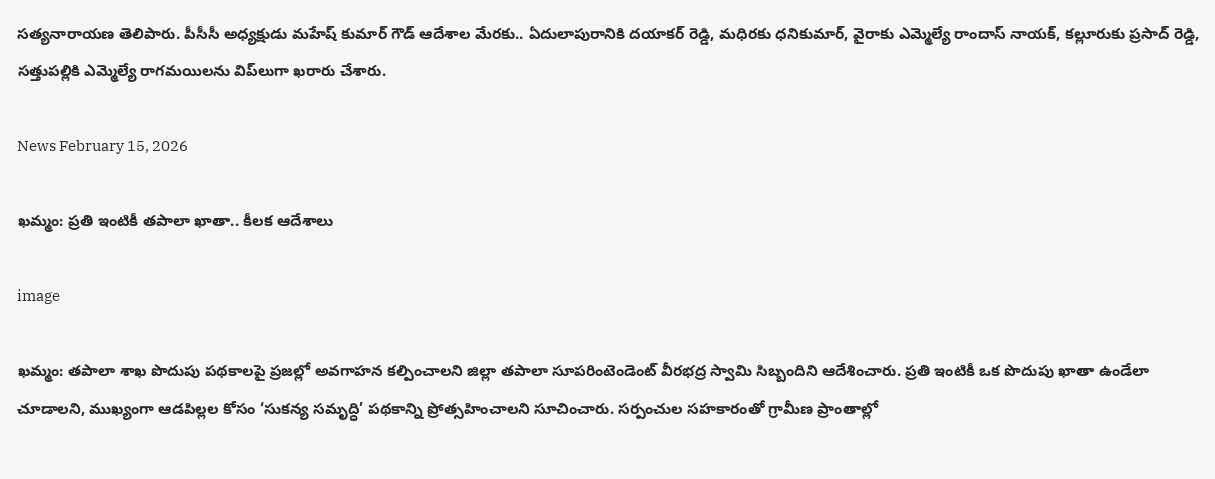సత్యనారాయణ తెలిపారు. పీసీసీ అధ్యక్షుడు మహేష్ కుమార్ గౌడ్ ఆదేశాల మేరకు.. ఏదులాపురానికి దయాకర్ రెడ్డి, మధిరకు ధనికుమార్, వైరాకు ఎమ్మెల్యే రాందాస్ నాయక్, కల్లూరుకు ప్రసాద్ రెడ్డి, సత్తుపల్లికి ఎమ్మెల్యే రాగమయిలను విప్‌లుగా ఖరారు చేశారు.

News February 15, 2026

ఖమ్మం: ప్రతి ఇంటికీ తపాలా ఖాతా.. కీలక ఆదేశాలు

image

ఖమ్మం: తపాలా శాఖ పొదుపు పథకాలపై ప్రజల్లో అవగాహన కల్పించాలని జిల్లా తపాలా సూపరింటెండెంట్ వీరభద్ర స్వామి సిబ్బందిని ఆదేశించారు. ప్రతి ఇంటికీ ఒక పొదుపు ఖాతా ఉండేలా చూడాలని, ముఖ్యంగా ఆడపిల్లల కోసం ‘సుకన్య సమృద్ధి’ పథకాన్ని ప్రోత్సహించాలని సూచించారు. సర్పంచుల సహకారంతో గ్రామీణ ప్రాంతాల్లో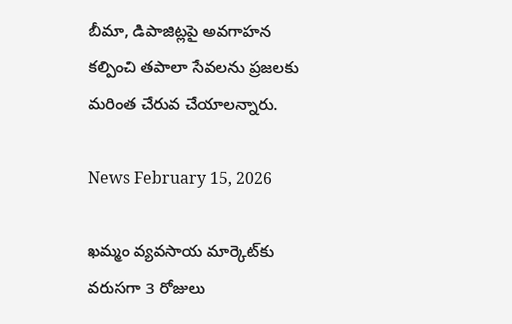బీమా, డిపాజిట్లపై అవగాహన కల్పించి తపాలా సేవలను ప్రజలకు మరింత చేరువ చేయాలన్నారు.

News February 15, 2026

ఖమ్మం వ్యవసాయ మార్కెట్‌కు వరుసగా 3 రోజులు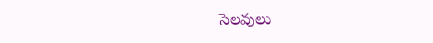సెలవులు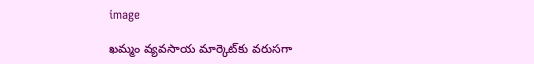image

ఖమ్మం వ్యవసాయ మార్కెట్‌కు వరుసగా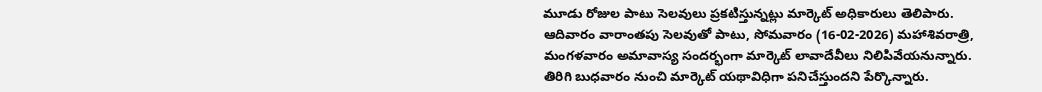మూడు రోజుల పాటు సెలవులు ప్రకటిస్తున్నట్లు మార్కెట్ అధికారులు తెలిపారు. ఆదివారం వారాంతపు సెలవుతో పాటు, సోమవారం (16-02-2026) మహాశివరాత్రి, మంగళవారం అమావాస్య సందర్భంగా మార్కెట్ లావాదేవీలు నిలిపివేయనున్నారు. తిరిగి బుధవారం నుంచి మార్కెట్ యథావిధిగా పనిచేస్తుందని పేర్కొన్నారు.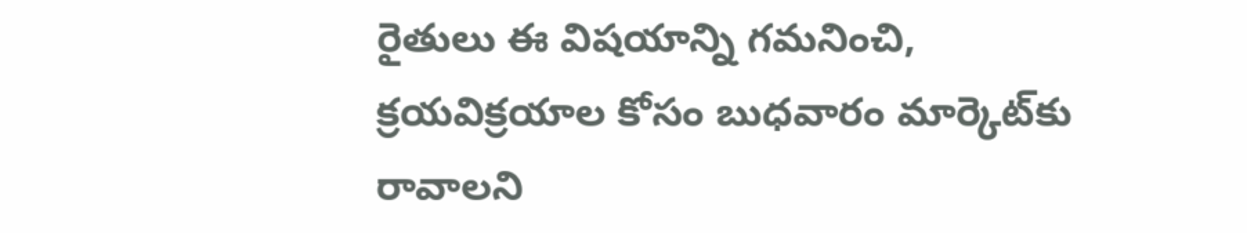రైతులు ఈ విషయాన్ని గమనించి, క్రయవిక్రయాల కోసం బుధవారం మార్కెట్‌కు రావాలని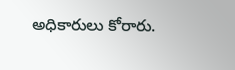అధికారులు కోరారు.